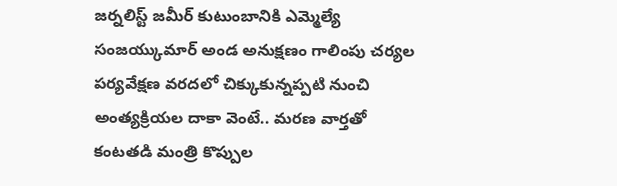జర్నలిస్ట్ జమీర్ కుటుంబానికి ఎమ్మెల్యే సంజయ్కుమార్ అండ అనుక్షణం గాలింపు చర్యల పర్యవేక్షణ వరదలో చిక్కుకున్నప్పటి నుంచి అంత్యక్రియల దాకా వెంటే.. మరణ వార్తతో కంటతడి మంత్రి కొప్పుల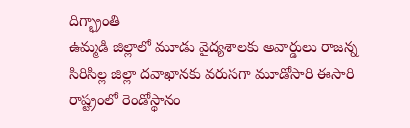దిగ్భ్రాంతి
ఉమ్మడి జిల్లాలో మూడు వైద్యశాలకు అవార్డులు రాజన్న సిరిసిల్ల జిల్లా దవాఖానకు వరుసగా మూడోసారి ఈసారి రాష్ట్రంలో రెండోస్థానం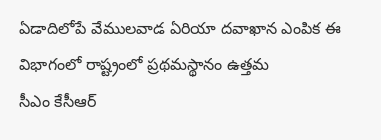ఏడాదిలోపే వేములవాడ ఏరియా దవాఖాన ఎంపిక ఈ విభాగంలో రాష్ట్రంలో ప్రథమస్థానం ఉత్తమ
సీఎం కేసీఆర్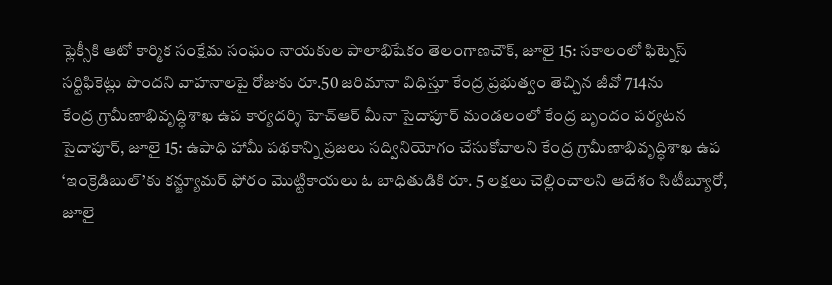ఫ్లెక్సీకి ఆటో కార్మిక సంక్షేమ సంఘం నాయకుల పాలాభిషేకం తెలంగాణచౌక్, జూలై 15: సకాలంలో ఫిట్నెస్ సర్టిఫికెట్లు పొందని వాహనాలపై రోజుకు రూ.50 జరిమానా విధిస్తూ కేంద్ర ప్రభుత్వం తెచ్చిన జీవో 714ను
కేంద్ర గ్రామీణాభివృద్ధిశాఖ ఉప కార్యదర్శి హెచ్ఆర్ మీనా సైదాపూర్ మండలంలో కేంద్ర బృందం పర్యటన సైదాపూర్, జూలై 15: ఉపాధి హామీ పథకాన్ని ప్రజలు సద్వినియోగం చేసుకోవాలని కేంద్ర గ్రామీణాభివృద్ధిశాఖ ఉప
‘ఇంక్రెడిబుల్’కు కన్జ్యూమర్ ఫోరం మొట్టికాయలు ఓ బాధితుడికి రూ. 5 లక్షలు చెల్లించాలని ఆదేశం సిటీబ్యూరో, జూలై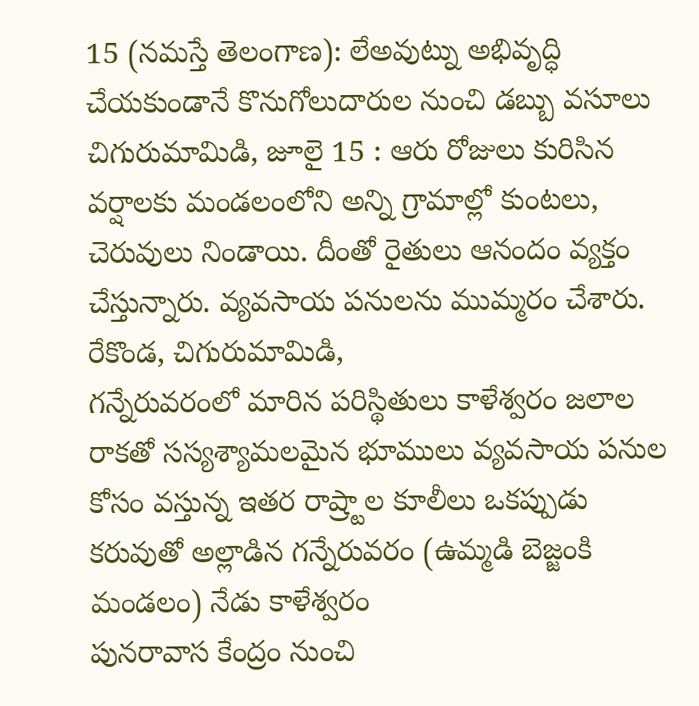15 (నమస్తే తెలంగాణ): లేఅవుట్ను అభివృద్ధి చేయకుండానే కొనుగోలుదారుల నుంచి డబ్బు వసూలు
చిగురుమామిడి, జూలై 15 : ఆరు రోజులు కురిసిన వర్షాలకు మండలంలోని అన్ని గ్రామాల్లో కుంటలు, చెరువులు నిండాయి. దీంతో రైతులు ఆనందం వ్యక్తం చేస్తున్నారు. వ్యవసాయ పనులను ముమ్మరం చేశారు. రేకొండ, చిగురుమామిడి,
గన్నేరువరంలో మారిన పరిస్థితులు కాళేశ్వరం జలాల రాకతో సస్యశ్యామలమైన భూములు వ్యవసాయ పనుల కోసం వస్తున్న ఇతర రాష్ర్టాల కూలీలు ఒకప్పుడు కరువుతో అల్లాడిన గన్నేరువరం (ఉమ్మడి బెజ్జంకి మండలం) నేడు కాళేశ్వరం
పునరావాస కేంద్రం నుంచి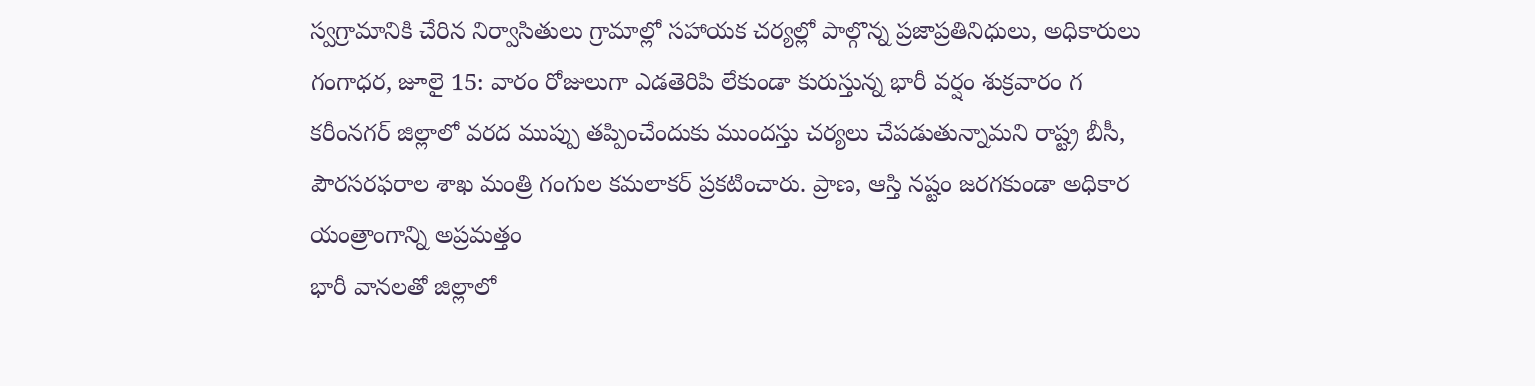స్వగ్రామానికి చేరిన నిర్వాసితులు గ్రామాల్లో సహాయక చర్యల్లో పాల్గొన్న ప్రజాప్రతినిధులు, అధికారులు గంగాధర, జూలై 15: వారం రోజులుగా ఎడతెరిపి లేకుండా కురుస్తున్న భారీ వర్షం శుక్రవారం గ
కరీంనగర్ జిల్లాలో వరద ముప్పు తప్పించేందుకు ముందస్తు చర్యలు చేపడుతున్నామని రాష్ట్ర బీసీ, పౌరసరఫరాల శాఖ మంత్రి గంగుల కమలాకర్ ప్రకటించారు. ప్రాణ, ఆస్తి నష్టం జరగకుండా అధికార యంత్రాంగాన్ని అప్రమత్తం
భారీ వానలతో జిల్లాలో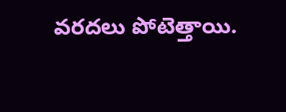వరదలు పోటెత్తాయి.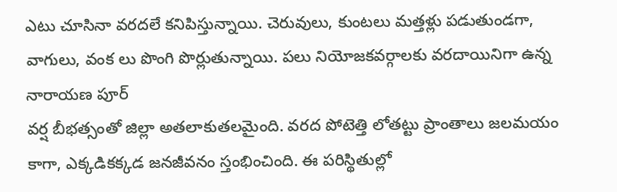ఎటు చూసినా వరదలే కనిపిస్తున్నాయి. చెరువులు, కుంటలు మత్తళ్లు పడుతుండగా, వాగులు, వంక లు పొంగి పొర్లుతున్నాయి. పలు నియోజకవర్గాలకు వరదాయినిగా ఉన్న నారాయణ పూర్
వర్ష బీభత్సంతో జిల్లా అతలాకుతలమైంది. వరద పోటెత్తి లోతట్టు ప్రాంతాలు జలమయం కాగా, ఎక్కడికక్కడ జనజీవనం స్తంభించింది. ఈ పరిస్థితుల్లో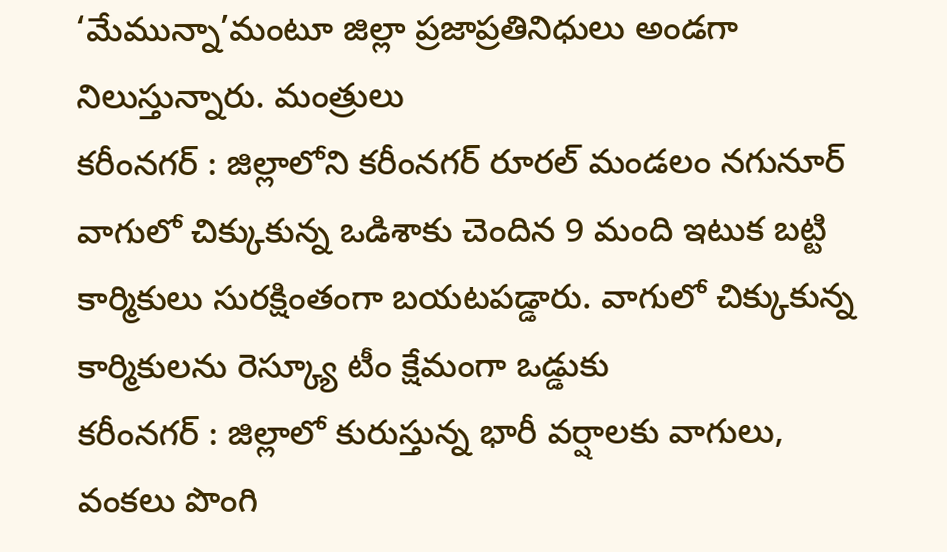‘మేమున్నా’మంటూ జిల్లా ప్రజాప్రతినిధులు అండగా నిలుస్తున్నారు. మంత్రులు
కరీంనగర్ : జిల్లాలోని కరీంనగర్ రూరల్ మండలం నగునూర్ వాగులో చిక్కుకున్న ఒడిశాకు చెందిన 9 మంది ఇటుక బట్టి కార్మికులు సురక్షింతంగా బయటపడ్డారు. వాగులో చిక్కుకున్న కార్మికులను రెస్క్యూ టీం క్షేమంగా ఒడ్డుకు
కరీంనగర్ : జిల్లాలో కురుస్తున్న భారీ వర్షాలకు వాగులు, వంకలు పొంగి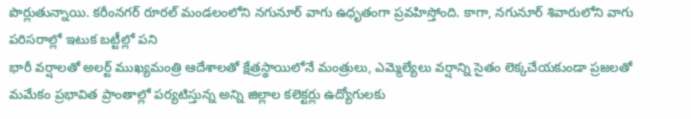పొర్లుతున్నాయి. కరీంనగర్ రూరల్ మండలంలోని నగునూర్ వాగు ఉధృతంగా ప్రవహిస్తోంది. కాగా, నగునూర్ శివారులోని వాగు పరిసరాల్లో ఇటుక బట్టీల్లో పని
భారీ వర్షాలతో అలర్ట్ ముఖ్యమంత్రి ఆదేశాలతో క్షేత్రస్థాయిలోనే మంత్రులు, ఎమ్మెల్యేలు వర్షాన్ని సైతం లెక్కచేయకుండా ప్రజలతో మమేకం ప్రభావిత ప్రాంతాల్లో పర్యటిస్తున్న అన్ని జిల్లాల కలెక్టర్లు ఉద్యోగులకు